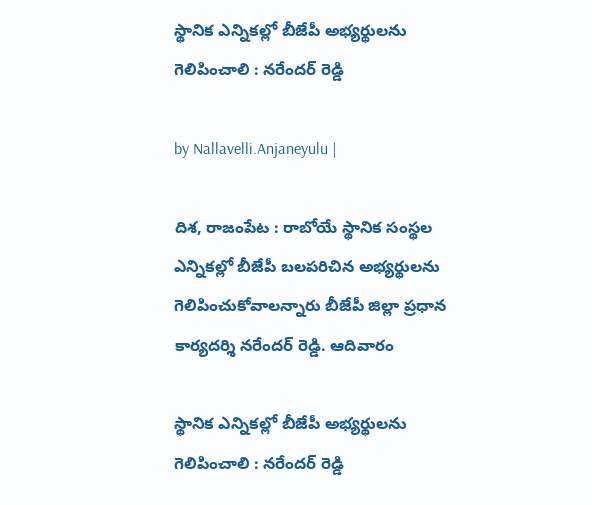స్థానిక ఎన్నికల్లో బీజేపీ అభ్యర్థులను గెలిపించాలి : నరేందర్ రెడ్డి

by Nallavelli.Anjaneyulu |

దిశ, రాజంపేట : రాబోయే స్థానిక సంస్థల ఎన్నికల్లో బీజేపీ బలపరిచిన అభ్యర్థులను గెలిపించుకోవాలన్నారు బీజేపీ జిల్లా ప్రధాన కార్యదర్శి నరేందర్ రెడ్డి. ఆదివారం

స్థానిక ఎన్నికల్లో బీజేపీ అభ్యర్థులను గెలిపించాలి : నరేందర్ రెడ్డి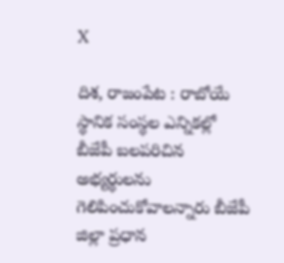X

దిశ, రాజంపేట : రాబోయే స్థానిక సంస్థల ఎన్నికల్లో బీజేపీ బలపరిచిన అభ్యర్థులను గెలిపించుకోవాలన్నారు బీజేపీ జిల్లా ప్రధాన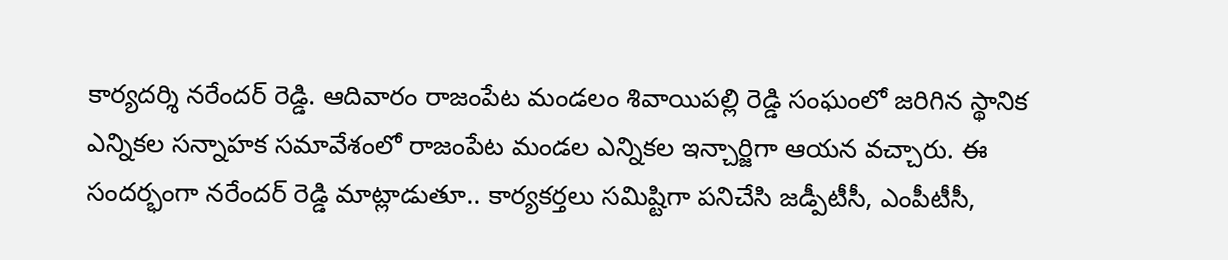కార్యదర్శి నరేందర్ రెడ్డి. ఆదివారం రాజంపేట మండలం శివాయిపల్లి రెడ్డి సంఘంలో జరిగిన స్థానిక ఎన్నికల సన్నాహక సమావేశంలో రాజంపేట మండల ఎన్నికల ఇన్చార్జిగా ఆయ‌న వ‌చ్చారు. ఈ సందర్భంగా నరేందర్ రెడ్డి మాట్లాడుతూ.. కార్యకర్తలు సమిష్టిగా పనిచేసి జ‌డ్పీటీసీ, ఎంపీటీసీ,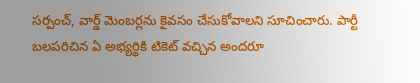సర్పంచ్, వార్డ్ మెంబర్ల‌ను కైవసం చేసుకోవాలని సూచించారు. పార్టీ బలపరిచిన ఏ అభ్యర్థికి టికెట్ వచ్చిన అందరూ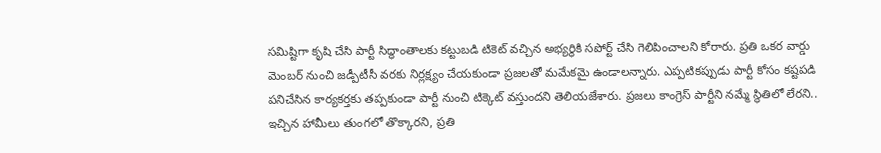సమిష్టిగా కృషి చేసి పార్టీ సిద్ధాంతాలకు కట్టుబడి టికెట్ వచ్చిన అభ్యర్థికి సపోర్ట్ చేసి గెలిపించాలని కోరారు. ప్రతి ఒకర వార్డు మెంబర్ నుంచి జ‌డ్పీటీసీ వ‌ర‌కు నిర్లక్ష్యం చేయకుండా ప్రజలతో మమేకమై ఉండాలన్నారు. ఎప్పటికప్పుడు పార్టీ కోసం కష్టపడి పనిచేసిన కార్యకర్తకు తప్పకుండా పార్టీ నుంచి టిక్కెట్ వస్తుందని తెలియజేశారు. ప్రజలు కాంగ్రెస్ పార్టీని నమ్మే స్థితిలో లేరని.. ఇచ్చిన హామీలు తుంగలో తొక్కారని, ప్రతి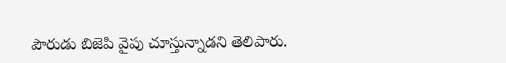పౌరుడు బిజెపి వైపు చూస్తున్నాడని తెలిపారు.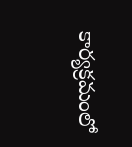కార్యక్రమంలో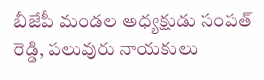బీజేపీ మండల అధ్యక్షుడు సంపత్ రెడ్డి, ప‌లువురు నాయ‌కులు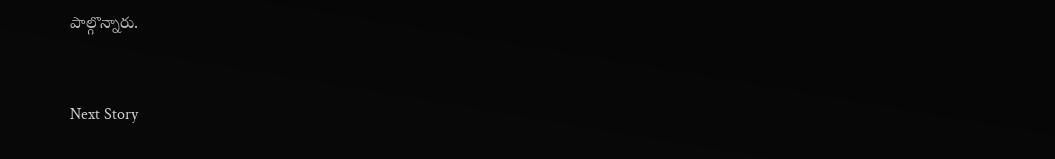పాల్గొన్నారు.


Next Story